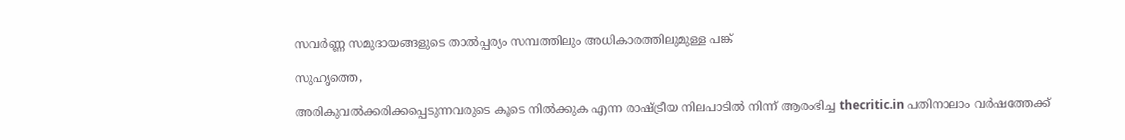സവര്‍ണ്ണ സമുദായങ്ങളുടെ താല്‍പ്പര്യം സമ്പത്തിലും അധികാരത്തിലുമുള്ള പങ്ക്

സുഹൃത്തെ,

അരികുവല്‍ക്കരിക്കപ്പെടുന്നവരുടെ കൂടെ നില്‍ക്കുക എന്ന രാഷ്ട്രീയ നിലപാടില്‍ നിന്ന് ആരംഭിച്ച thecritic.in പതിനാലാം വര്‍ഷത്തേക്ക്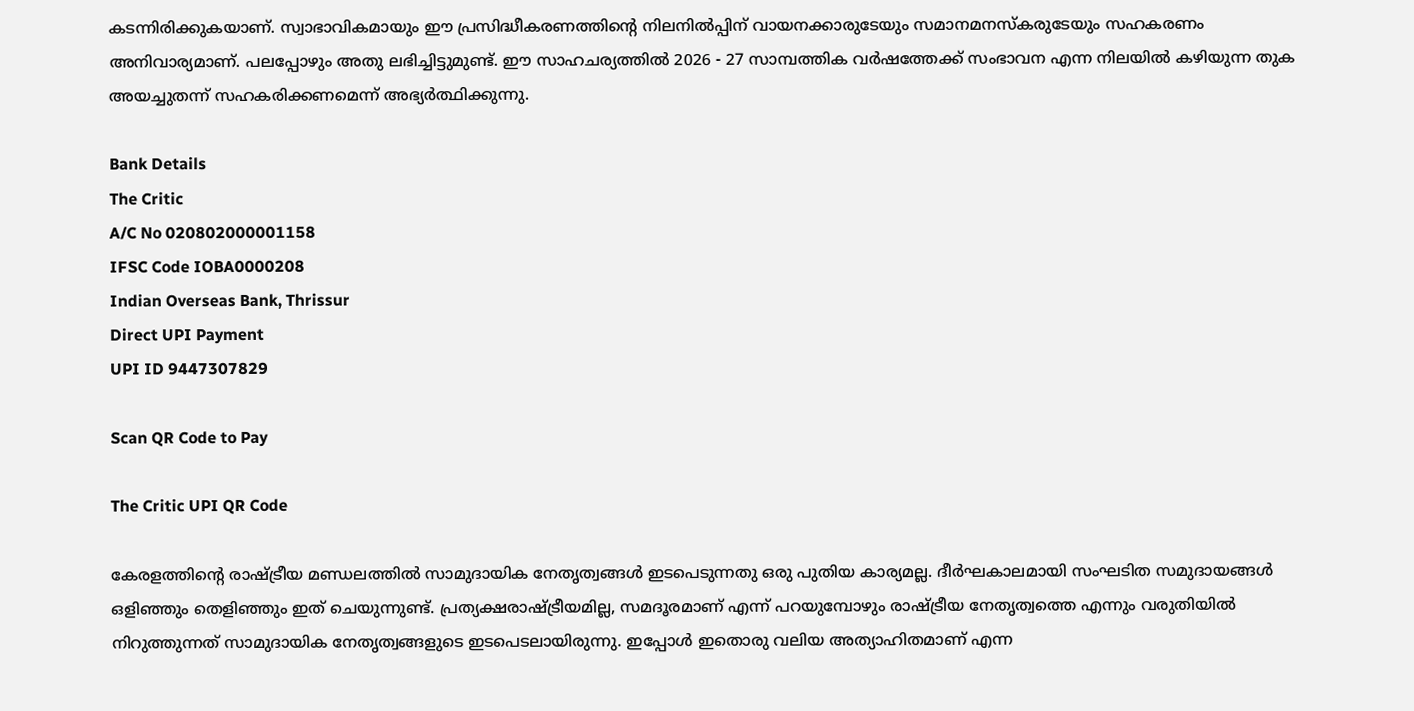കടന്നിരിക്കുകയാണ്. സ്വാഭാവികമായും ഈ പ്രസിദ്ധീകരണത്തിന്റെ നിലനില്‍പ്പിന് വായനക്കാരുടേയും സമാനമനസ്‌കരുടേയും സഹകരണം അനിവാര്യമാണ്. പലപ്പോഴും അതു ലഭിച്ചിട്ടുമുണ്ട്. ഈ സാഹചര്യത്തില്‍ 2026 - 27 സാമ്പത്തിക വര്‍ഷത്തേക്ക് സംഭാവന എന്ന നിലയില്‍ കഴിയുന്ന തുക അയച്ചുതന്ന് സഹകരിക്കണമെന്ന് അഭ്യര്‍ത്ഥിക്കുന്നു.

Bank Details
The Critic
A/C No 020802000001158
IFSC Code IOBA0000208
Indian Overseas Bank, Thrissur
Direct UPI Payment
UPI ID 9447307829

Scan QR Code to Pay

The Critic UPI QR Code

കേരളത്തിന്റെ രാഷ്ട്രീയ മണ്ഡലത്തില്‍ സാമുദായിക നേതൃത്വങ്ങള്‍ ഇടപെടുന്നതു ഒരു പുതിയ കാര്യമല്ല. ദീര്‍ഘകാലമായി സംഘടിത സമുദായങ്ങള്‍ ഒളിഞ്ഞും തെളിഞ്ഞും ഇത് ചെയുന്നുണ്ട്. പ്രത്യക്ഷരാഷ്ട്രീയമില്ല, സമദൂരമാണ് എന്ന് പറയുമ്പോഴും രാഷ്ട്രീയ നേതൃത്വത്തെ എന്നും വരുതിയില്‍ നിറുത്തുന്നത് സാമുദായിക നേതൃത്വങ്ങളുടെ ഇടപെടലായിരുന്നു. ഇപ്പോള്‍ ഇതൊരു വലിയ അത്യാഹിതമാണ് എന്ന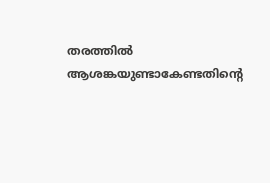തരത്തില്‍ ആശങ്കയുണ്ടാകേണ്ടതിന്റെ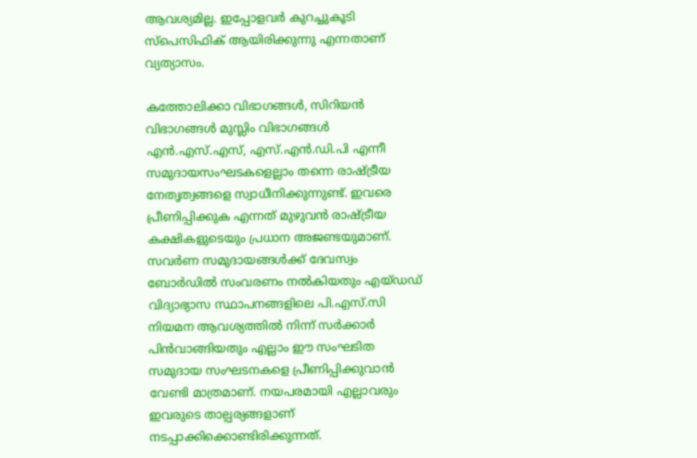ആവശ്യമില്ല. ഇപ്പോളവര്‍ കുറച്ചുകൂടി സ്‌പെസിഫിക് ആയിരിക്കുന്നു എന്നതാണ് വ്യത്യാസം.

കത്തോലിക്കാ വിഭാഗങ്ങള്‍, സിറിയന്‍ വിഭാഗങ്ങള്‍ മുസ്ലിം വിഭാഗങ്ങള്‍ എന്‍.എസ്.എസ്, എസ്.എന്‍.ഡി.പി എന്നീ സമുദായസംഘടകളെല്ലാം തന്നെ രാഷ്ട്രീയ നേതൃത്വങ്ങളെ സ്വാധീനിക്കുന്നുണ്ട്. ഇവരെ പ്രീണിപ്പിക്കുക എന്നത് മുഴുവന്‍ രാഷ്ട്രീയ കക്ഷികളുടെയും പ്രധാന അജണ്ടയുമാണ്. സവര്‍ണ സമുദായങ്ങള്‍ക്ക് ദേവസ്വം ബോര്‍ഡില്‍ സംവരണം നല്‍കിയതും എയ്ഡഡ് വിദ്യാഭ്യാസ സ്ഥാപനങ്ങളിലെ പി.എസ്.സി നിയമന ആവശ്യത്തില്‍ നിന്ന് സര്‍ക്കാര്‍ പിന്‍വാങ്ങിയതും എല്ലാം ഈ സംഘടിത സമുദായ സംഘടനകളെ പ്രീണിപ്പിക്കുവാന്‍ വേണ്ടി മാത്രമാണ്. നയപരമായി എല്ലാവരും ഇവരുടെ താല്പര്യങ്ങളാണ് നടപ്പാക്കിക്കൊണ്ടിരിക്കുന്നത്.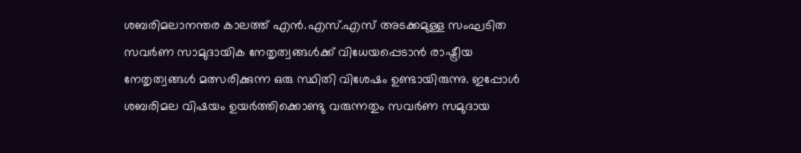ശബരിമലാനന്തര കാലത്ത് എന്‍.എസ്.എസ് അടക്കമുള്ള സംഘടിത സവര്‍ണ സാമുദായിക നേതൃത്വങ്ങള്‍ക്ക് വിധേയപ്പെടാന്‍ രാഷ്ട്രീയ നേതൃത്വങ്ങള്‍ മത്സരിക്കുന്ന ഒരു സ്ഥിതി വിശേഷം ഉണ്ടായിരുന്നു. ഇപ്പോള്‍ ശബരിമല വിഷയം ഉയര്‍ത്തിക്കൊണ്ടു വരുന്നതും സവര്‍ണ സമുദായ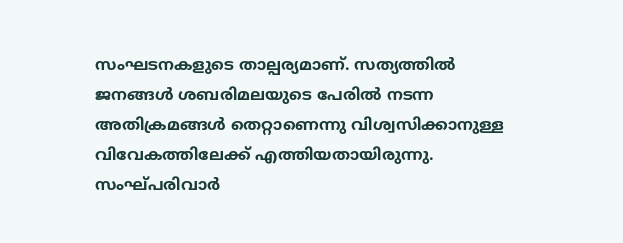സംഘടനകളുടെ താല്പര്യമാണ്. സത്യത്തില്‍ ജനങ്ങള്‍ ശബരിമലയുടെ പേരില്‍ നടന്ന അതിക്രമങ്ങള്‍ തെറ്റാണെന്നു വിശ്വസിക്കാനുള്ള വിവേകത്തിലേക്ക് എത്തിയതായിരുന്നു. സംഘ്പരിവാര്‍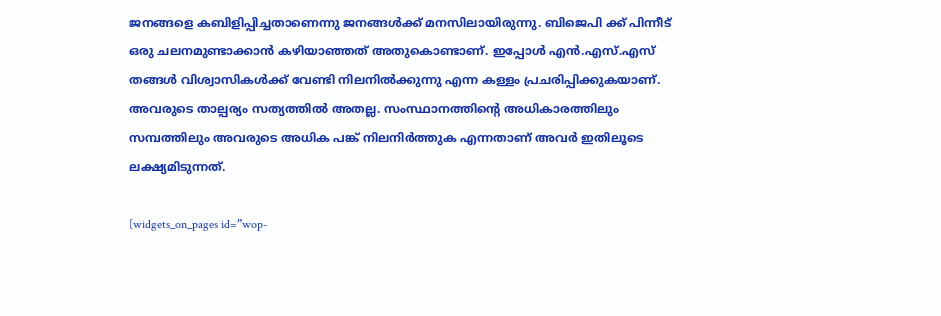ജനങ്ങളെ കബിളിപ്പിച്ചതാണെന്നു ജനങ്ങള്‍ക്ക് മനസിലായിരുന്നു. ബിജെപി ക്ക് പിന്നീട് ഒരു ചലനമുണ്ടാക്കാന്‍ കഴിയാഞ്ഞത് അതുകൊണ്ടാണ്. ഇപ്പോള്‍ എന്‍.എസ്.എസ് തങ്ങള്‍ വിശ്വാസികള്‍ക്ക് വേണ്ടി നിലനില്‍ക്കുന്നു എന്ന കള്ളം പ്രചരിപ്പിക്കുകയാണ്. അവരുടെ താല്പര്യം സത്യത്തില്‍ അതല്ല. സംസ്ഥാനത്തിന്റെ അധികാരത്തിലും സമ്പത്തിലും അവരുടെ അധിക പങ്ക് നിലനിര്‍ത്തുക എന്നതാണ് അവര്‍ ഇതിലൂടെ ലക്ഷ്യമിടുന്നത്.

[widgets_on_pages id=”wop-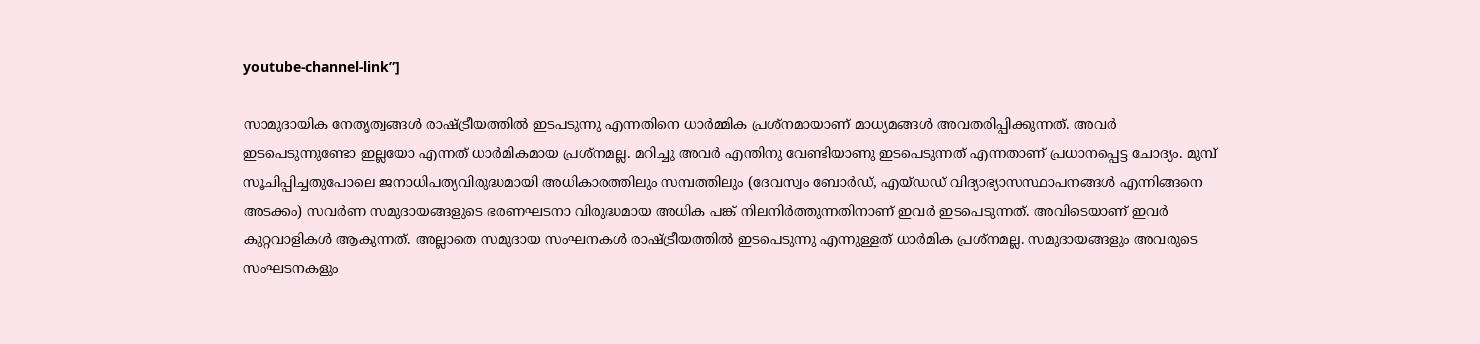youtube-channel-link”]

സാമുദായിക നേതൃത്വങ്ങള്‍ രാഷ്ട്രീയത്തില്‍ ഇടപടുന്നു എന്നതിനെ ധാര്‍മ്മിക പ്രശ്‌നമായാണ് മാധ്യമങ്ങള്‍ അവതരിപ്പിക്കുന്നത്. അവര്‍ ഇടപെടുന്നുണ്ടോ ഇല്ലയോ എന്നത് ധാര്‍മികമായ പ്രശ്‌നമല്ല. മറിച്ചു അവര്‍ എന്തിനു വേണ്ടിയാണു ഇടപെടുന്നത് എന്നതാണ് പ്രധാനപ്പെട്ട ചോദ്യം. മുമ്പ് സൂചിപ്പിച്ചതുപോലെ ജനാധിപത്യവിരുദ്ധമായി അധികാരത്തിലും സമ്പത്തിലും (ദേവസ്വം ബോര്‍ഡ്, എയ്ഡഡ് വിദ്യാഭ്യാസസ്ഥാപനങ്ങള്‍ എന്നിങ്ങനെ അടക്കം) സവര്‍ണ സമുദായങ്ങളുടെ ഭരണഘടനാ വിരുദ്ധമായ അധിക പങ്ക് നിലനിര്‍ത്തുന്നതിനാണ് ഇവര്‍ ഇടപെടുന്നത്. അവിടെയാണ് ഇവര്‍ കുറ്റവാളികള്‍ ആകുന്നത്. അല്ലാതെ സമുദായ സംഘനകള്‍ രാഷ്ട്രീയത്തില്‍ ഇടപെടുന്നു എന്നുള്ളത് ധാര്‍മിക പ്രശ്‌നമല്ല. സമുദായങ്ങളും അവരുടെ സംഘടനകളും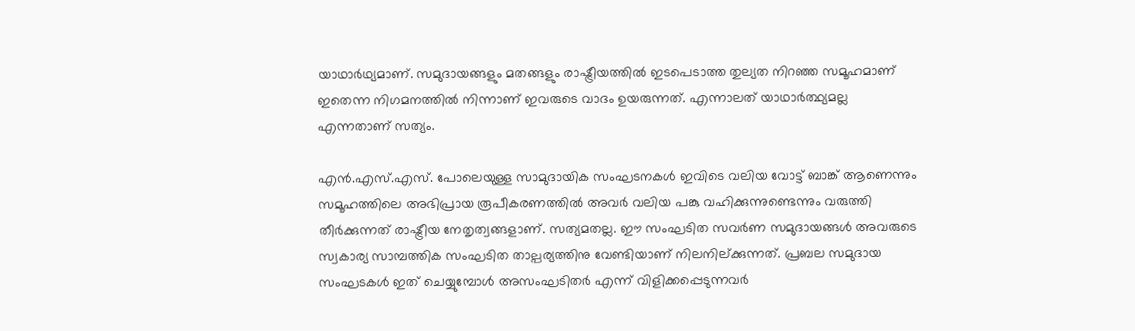യാഥാര്‍ഥ്യമാണ്. സമുദായങ്ങളും മതങ്ങളും രാഷ്ട്രീയത്തില്‍ ഇടപെടാത്ത തുല്യത നിറഞ്ഞ സമൂഹമാണ് ഇതെന്ന നിഗമനത്തില്‍ നിന്നാണ് ഇവരുടെ വാദം ഉയരുന്നത്. എന്നാലത് യാഥാര്‍ത്ഥ്യമല്ല എന്നതാണ് സത്യം.

എന്‍.എസ്.എസ്. പോലെയുള്ള സാമുദായിക സംഘടനകള്‍ ഇവിടെ വലിയ വോട്ട് ബാങ്ക് ആണെന്നും സമൂഹത്തിലെ അഭിപ്രായ രൂപീകരണത്തില്‍ അവര്‍ വലിയ പങ്കു വഹിക്കുന്നുണ്ടെന്നും വരുത്തി തീര്‍ക്കുന്നത് രാഷ്ട്രീയ നേതൃത്വങ്ങളാണ്. സത്യമതല്ല. ഈ സംഘടിത സവര്‍ണ സമുദായങ്ങള്‍ അവരുടെ സ്വകാര്യ സാമ്പത്തിക സംഘടിത താല്പര്യത്തിനു വേണ്ടിയാണ് നിലനില്ക്കുന്നത്. പ്രബല സമുദായ സംഘടകള്‍ ഇത് ചെയ്യുമ്പോള്‍ അസംഘടിതര്‍ എന്ന് വിളിക്കപ്പെടുന്നവര്‍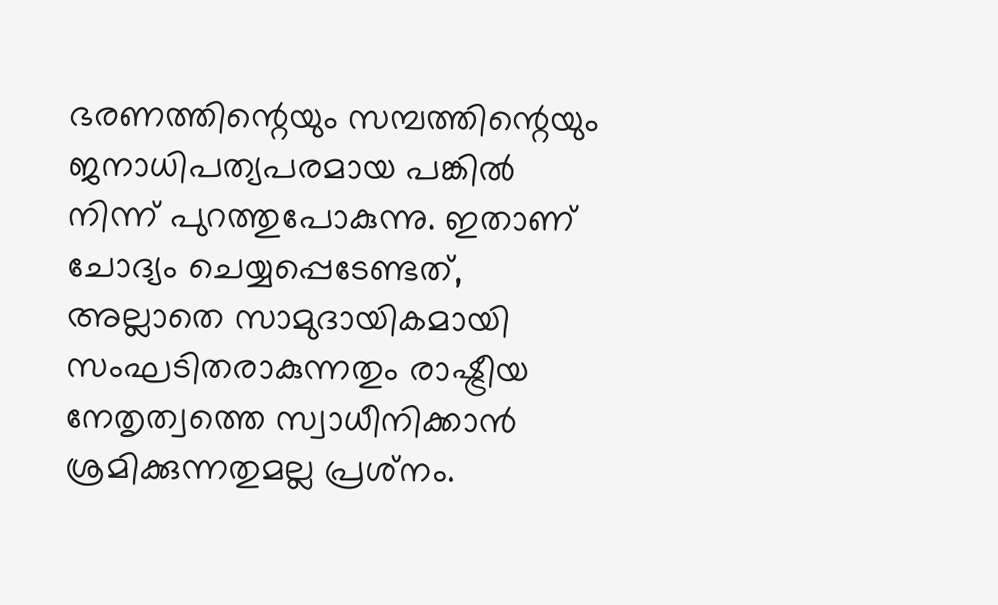ഭരണത്തിന്റെയും സമ്പത്തിന്റെയും ജനാധിപത്യപരമായ പങ്കില്‍ നിന്ന് പുറത്തുപോകുന്നു. ഇതാണ് ചോദ്യം ചെയ്യപ്പെടേണ്ടത്, അല്ലാതെ സാമുദായികമായി സംഘടിതരാകുന്നതും രാഷ്ട്രീയ നേതൃത്വത്തെ സ്വാധീനിക്കാന്‍ ശ്രമിക്കുന്നതുമല്ല പ്രശ്‌നം.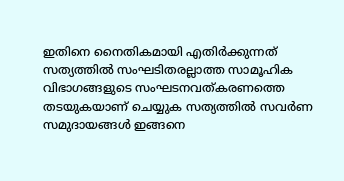ഇതിനെ നൈതികമായി എതിര്‍ക്കുന്നത് സത്യത്തില്‍ സംഘടിതരല്ലാത്ത സാമൂഹിക വിഭാഗങ്ങളുടെ സംഘടനവത്കരണത്തെ തടയുകയാണ് ചെയ്യുക സത്യത്തില്‍ സവര്‍ണ സമുദായങ്ങള്‍ ഇങ്ങനെ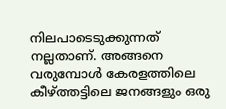നിലപാടെടുക്കുന്നത് നല്ലതാണ്. അങ്ങനെ വരുമ്പോള്‍ കേരളത്തിലെ കീഴ്ത്തട്ടിലെ ജനങ്ങളും ഒരു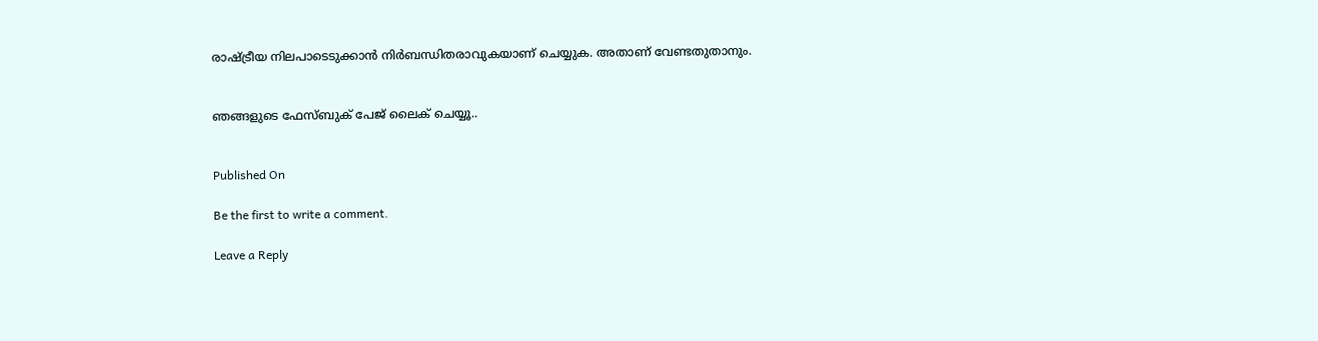രാഷ്ട്രീയ നിലപാടെടുക്കാന്‍ നിര്‍ബന്ധിതരാവുകയാണ് ചെയ്യുക. അതാണ് വേണ്ടതുതാനും.


ഞങ്ങളുടെ ഫേസ്ബുക് പേജ് ലൈക് ചെയ്യൂ..


Published On

Be the first to write a comment.

Leave a Reply